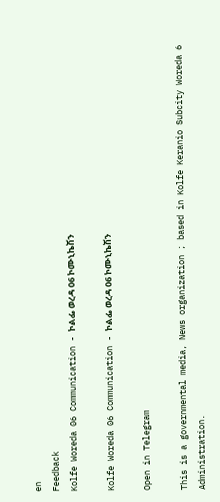en
Feedback
Kolfe Woreda 06 Communication - ኮልፌ ወረዳ 06 ኮሙኒኬሽን

Kolfe Woreda 06 Communication - ኮልፌ ወረዳ 06 ኮሙኒኬሽን

Open in Telegram

This is a governmental media, News organization ; based in Kolfe Keranio Subcity Woreda 6 Administration.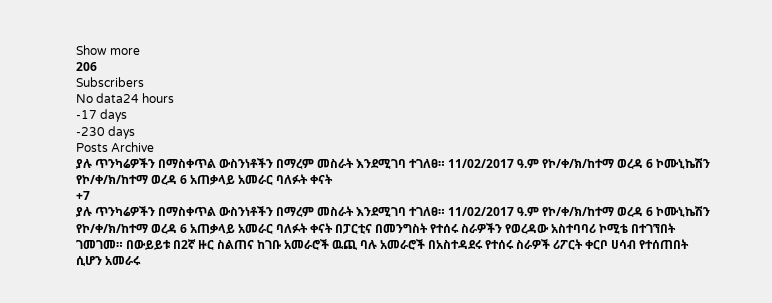Show more
206
Subscribers
No data24 hours
-17 days
-230 days
Posts Archive
ያሉ ጥንካሬዎችን በማስቀጥል ውስንነቶችን በማረም መስራት እንደሚገባ ተገለፀ። 11/02/2017 ዓ.ም የኮ/ቀ/ክ/ከተማ ወረዳ 6 ኮሙኒኬሽን የኮ/ቀ/ክ/ከተማ ወረዳ 6 አጠቃላይ አመራር ባለፉት ቀናት
+7
ያሉ ጥንካሬዎችን በማስቀጥል ውስንነቶችን በማረም መስራት እንደሚገባ ተገለፀ። 11/02/2017 ዓ.ም የኮ/ቀ/ክ/ከተማ ወረዳ 6 ኮሙኒኬሽን የኮ/ቀ/ክ/ከተማ ወረዳ 6 አጠቃላይ አመራር ባለፉት ቀናት በፓርቲና በመንግስት የተሰሩ ስራዎችን የወረዳው አስተባባሪ ኮሚቴ በተገኘበት ገመገመ። በውይይቱ በ2ኛ ዙር ስልጠና ከገቡ አመራሮች ዉጪ ባሉ አመራሮች በአስተዳደሩ የተሰሩ ስራዎች ሪፖርት ቀርቦ ሀሳብ የተሰጠበት ሲሆን አመራሩ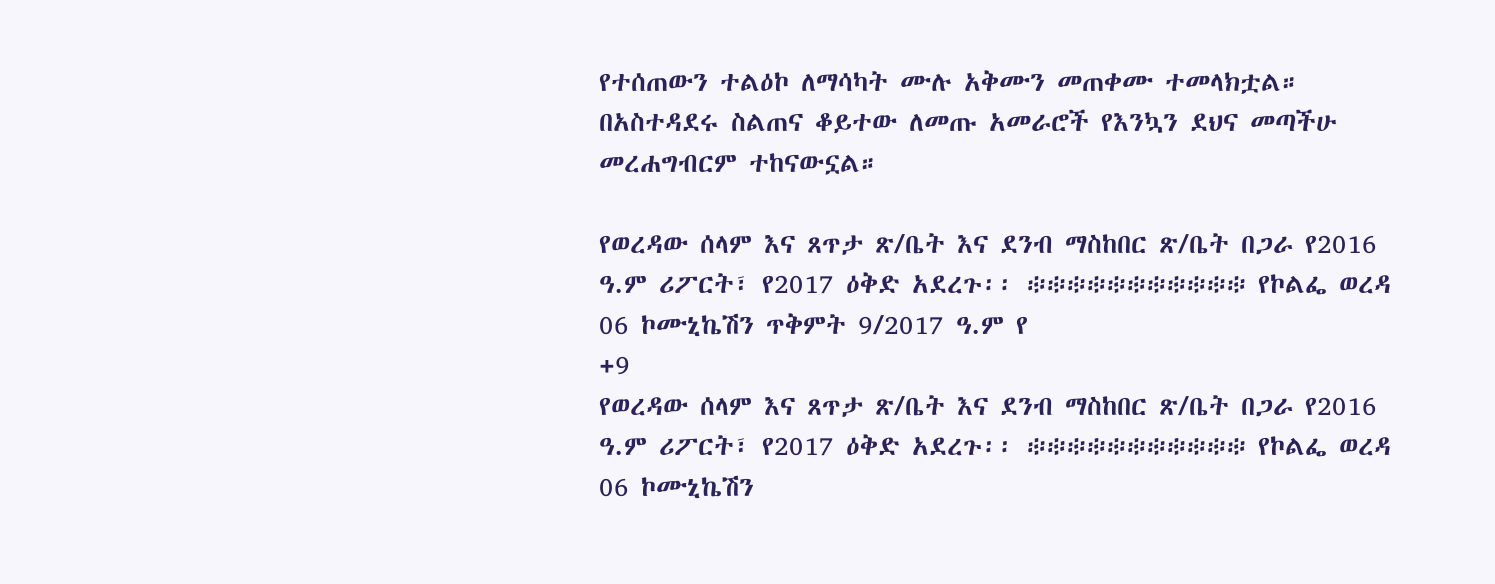የተሰጠውን ተልዕኮ ለማሳካት ሙሉ አቅሙን መጠቀሙ ተመላክቷል። በአስተዳደሩ ስልጠና ቆይተው ለመጡ አመራሮች የእንኳን ደህና መጣችሁ መረሐግብርም ተከናውኗል።

የወረዳው ሰላም እና ጸጥታ ጽ/ቤት እና ደንብ ማስከበር ጽ/ቤት በጋራ የ2016 ዓ.ም ሪፖርት፣ የ2017 ዕቅድ አደረጉ፡፡ ፨፨፨፨፨፨፨፨፨፨፨ የኮልፌ ወረዳ 06 ኮሙኒኬሽን ጥቅምት 9/2017 ዓ.ም የ
+9
የወረዳው ሰላም እና ጸጥታ ጽ/ቤት እና ደንብ ማስከበር ጽ/ቤት በጋራ የ2016 ዓ.ም ሪፖርት፣ የ2017 ዕቅድ አደረጉ፡፡ ፨፨፨፨፨፨፨፨፨፨፨ የኮልፌ ወረዳ 06 ኮሙኒኬሽን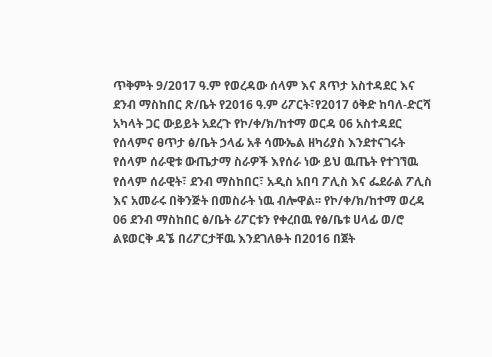ጥቅምት 9/2017 ዓ.ም የወረዳው ሰላም እና ጸጥታ አስተዳደር እና ደንብ ማስከበር ጽ/ቤት የ2016 ዓ.ም ሪፖርት፣የ2017 ዕቅድ ከባለ-ድርሻ አካላት ጋር ውይይት አደረጉ የኮ/ቀ/ክ/ከተማ ወርዳ 06 አስተዳደር የሰላምና ፀጥታ ፅ/ቤት ኃላፊ አቶ ሳሙኤል ዘካሪያስ እንደተናገሩት የሰላም ሰራዊቱ ውጤታማ ስራዎች እየሰራ ነው ይህ ዉጤት የተገኘዉ የሰላም ሰራዊት፣ ደንብ ማስከበር፣ አዲስ አበባ ፖሊስ እና ፌደራል ፖሊስ እና አመራሩ በቅንጅት በመስራት ነዉ ብሎዋል፡፡ የኮ/ቀ/ክ/ከተማ ወረዳ 06 ደንብ ማስከበር ፅ/ቤት ሪፖርቱን የቀረበዉ የፅ/ቤቱ ሀላፊ ወ/ሮ ልዩወርቅ ዳኜ በሪፖርታቸዉ እንደገለፁት በ2016 በጀት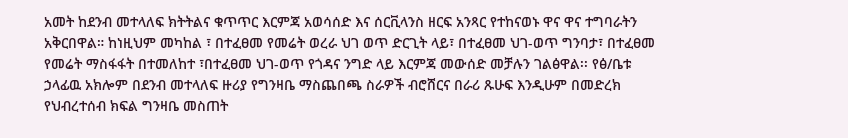አመት ከደንብ መተላለፍ ክትትልና ቁጥጥር እርምጃ አወሳሰድ እና ሰርቪላንስ ዘርፍ አንጻር የተከናወኑ ዋና ዋና ተግባራትን አቅርበዋል። ከነዚህም መካከል ፣ በተፈፀመ የመሬት ወረራ ህገ ወጥ ድርጊት ላይ፣ በተፈፀመ ህገ-ወጥ ግንባታ፣ በተፈፀመ የመሬት ማስፋፋት በተመለከተ ፣በተፈፀመ ህገ-ወጥ የጎዳና ንግድ ላይ እርምጃ መውሰድ መቻሉን ገልፅዋል፡፡ የፅ/ቤቱ ኃላፊዉ አክሎም በደንብ መተላለፍ ዙሪያ የግንዛቤ ማስጨበጫ ስራዎች ብሮሸርና በራሪ ጹሁፍ እንዲሁም በመድረክ የህብረተሰብ ክፍል ግንዛቤ መስጠት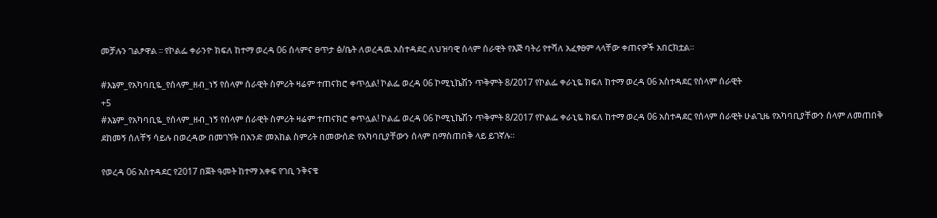መቻሉን ገልፆዋል ፡፡ የኮልፌ ቀራንዮ ክፍለ ከተማ ወረዳ 06 ሰላምና ፀጥታ ፅ/ቤት ለወረዳዉ አስተዳደር ለህዝባዊ ሰላም ሰራዊት የእጅ ባትሪ የተሻለ አፈፃፀም ላላቸው ቀጠናዎች አበርክቷል።

#እኔም_የአካባቢዬ_የሰላም_ዘብ_ነኝ የሰላም ሰራዊት ስምሪት ዛሬም ተጠናክሮ ቀጥሏል! ኮልፌ ወረዳ 06 ኮሚኒኬሽን ጥቅምት 8/2017 የኮልፌ ቀራኒዬ ክፍለ ከተማ ወረዳ 06 አስተዳደር የሰላም ሰራዊት
+5
#እኔም_የአካባቢዬ_የሰላም_ዘብ_ነኝ የሰላም ሰራዊት ስምሪት ዛሬም ተጠናክሮ ቀጥሏል! ኮልፌ ወረዳ 06 ኮሚኒኬሽን ጥቅምት 8/2017 የኮልፌ ቀራኒዬ ክፍለ ከተማ ወረዳ 06 አስተዳደር የሰላም ሰራዊት ሁልጊዜ የአካባቢያቸውን ሰላም ለመጠበቅ ደከመኝ ሰለቸኝ ሳይሉ በወረዳው በመገኘት በአንድ መአከል ስምሪት በመውሰድ የአካባቢያቸውን ሰላም በማስጠበቅ ላይ ይገኛሉ።

የወረዳ 06 አስተዳደር የ2017 በጀት ዓመት ከተማ አቀፍ የገቢ ንቅናቄ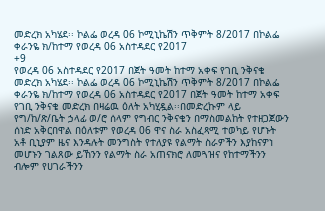መድረክ አካሄደ፡፡ ኮልፌ ወረዳ 06 ኮሚኒኬሽን ጥቅምት 8/2017 በኮልፌ ቀራንዬ ክ/ከተማ የወረዳ 06 አስተዳደር የ2017
+9
የወረዳ 06 አስተዳደር የ2017 በጀት ዓመት ከተማ አቀፍ የገቢ ንቅናቄ መድረክ አካሄደ፡፡ ኮልፌ ወረዳ 06 ኮሚኒኬሽን ጥቅምት 8/2017 በኮልፌ ቀራንዬ ክ/ከተማ የወረዳ 06 አስተዳደር የ2017 በጀት ዓመት ከተማ አቀፍ የገቢ ንቅናቄ መድረክ በዛሬዉ ዕለት አካሂዷል፡፡በመድረኩም ላይ የግ/ከ/ጽ/ቤት ኃላፊ ወ/ሮ ሰላም የግብር ንቅናቄን በማስመልከት የተዘጋጀውን ሰነድ አቅርበዋል በዕለቱም የወረዳ 06 ዋና ስራ አስፈጻሚ ተወካይ የሆኑት አቶ ቢኒያም ዜና እንዳሉት መንግስት የተለያዩ የልማት ስራዎችን እያከናዎነ መሆኑን ገልጸው ይኸንን የልማት ስራ አጠናክሮ ለመጓዝና የከተማችንን ብሎም የሀገራችንን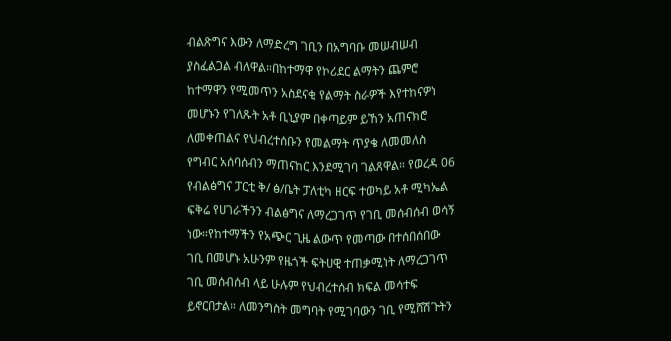ብልጽግና እውን ለማድረግ ገቢን በአግባቡ መሠብሠብ ያስፈልጋል ብለዋል።በከተማዋ የኮሪደር ልማትን ጨምሮ ከተማዋን የሚመጥን አስደናቂ የልማት ስራዎች እየተከናዎነ መሆኑን የገለጹት አቶ ቢኒያም በቀጣይም ይኸን አጠናክሮ ለመቀጠልና የህብረተሰቡን የመልማት ጥያቄ ለመመለስ የግብር አሰባሰብን ማጠናከር እንደሚገባ ገልጸዋል። የወረዳ 06 የብልፅግና ፓርቲ ቅ/ ፅ/ቤት ፓለቲካ ዘርፍ ተወካይ አቶ ሚካኤል ፍቅሬ የሀገራችንን ብልፅግና ለማረጋገጥ የገቢ መሰብሰብ ወሳኝ ነው።የከተማችን የአጭር ጊዜ ልውጥ የመጣው በተሰበሰበው ገቢ በመሆኑ አሁንም የዜጎች ፍትሀዊ ተጠቃሚነት ለማረጋገጥ ገቢ መሰብሰብ ላይ ሁሉም የህብረተሰብ ክፍል መሳተፍ ይኖርበታል። ለመንግስት መግባት የሚገባውን ገቢ የሚሸሽጉትን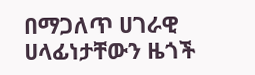በማጋለጥ ሀገራዊ ሀላፊነታቸውን ዜጎች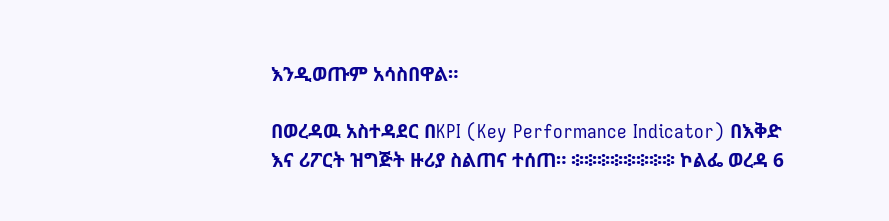እንዲወጡም አሳስበዋል።

በወረዳዉ አስተዳደር በKPI (Key Performance Indicator) በእቅድ እና ሪፖርት ዝግጅት ዙሪያ ስልጠና ተሰጠ። ፨፨፨፨፨፨፨፨ ኮልፌ ወረዳ 6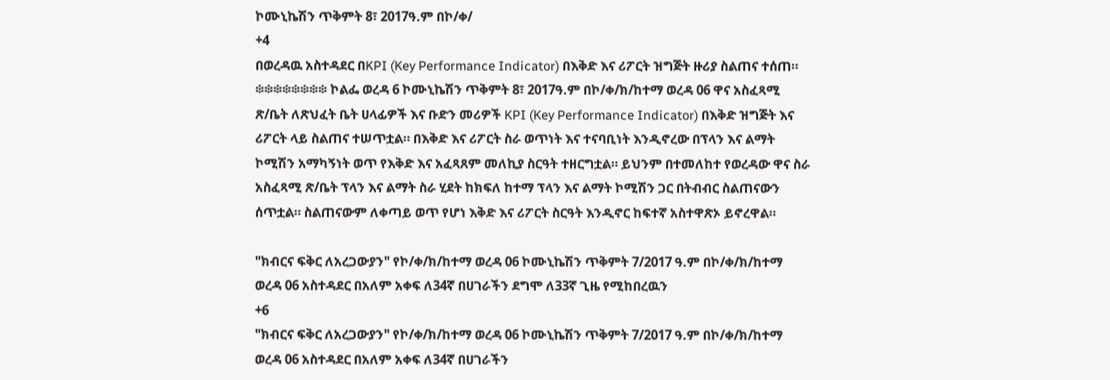ኮሙኒኬሽን ጥቅምት 8፣ 2017ዓ.ም በኮ/ቀ/
+4
በወረዳዉ አስተዳደር በKPI (Key Performance Indicator) በእቅድ እና ሪፖርት ዝግጅት ዙሪያ ስልጠና ተሰጠ። ፨፨፨፨፨፨፨፨ ኮልፌ ወረዳ 6 ኮሙኒኬሽን ጥቅምት 8፣ 2017ዓ.ም በኮ/ቀ/ክ/ከተማ ወረዳ 06 ዋና አስፈጻሚ ጽ/ቤት ለጽህፈት ቤት ሀላፊዎች እና ቡድን መሪዎች KPI (Key Performance Indicator) በእቅድ ዝግጅት እና ሪፖርት ላይ ስልጠና ተሠጥቷል። በእቅድ እና ሪፖርት ስራ ወጥነት እና ተናባቢነት እንዲኖረው በፕላን እና ልማት ኮሚሽን አማካኝነት ወጥ የእቅድ እና አፈጻጸም መለኪያ ስርዓት ተዘርግቷል። ይህንም በተመለከተ የወረዳው ዋና ስራ አስፈጻሚ ጽ/ቤት ፕላን እና ልማት ስራ ሂደት ከክፍለ ከተማ ፕላን እና ልማት ኮሚሽን ጋር በትብብር ስልጠናውን ሰጥቷል። ስልጠናውም ለቀጣይ ወጥ የሆነ እቅድ እና ሪፖርት ስርዓት እንዲኖር ከፍተኛ አስተዋጽኦ ይኖረዋል።

"ክብርና ፍቅር ለአረጋውያን" የኮ/ቀ/ክ/ከተማ ወረዳ 06 ኮሙኒኬሽን ጥቅምት 7/2017 ዓ.ም በኮ/ቀ/ክ/ከተማ ወረዳ 06 አስተዳደር በአለም አቀፍ ለ34ኛ በሀገራችን ደግሞ ለ33ኛ ጊዜ የሚከበረዉን
+6
"ክብርና ፍቅር ለአረጋውያን" የኮ/ቀ/ክ/ከተማ ወረዳ 06 ኮሙኒኬሽን ጥቅምት 7/2017 ዓ.ም በኮ/ቀ/ክ/ከተማ ወረዳ 06 አስተዳደር በአለም አቀፍ ለ34ኛ በሀገራችን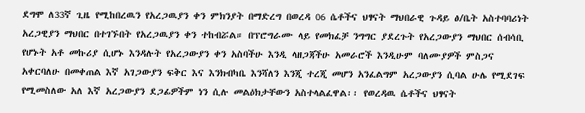ደግሞ ለ33ኛ ጊዜ የሚከበረዉን የአረጋዉያን ቀን ምክንያት በማድረግ በወረዳ 06 ሴቶችና ህፃናት ማህበራዊ ጉዳይ ፅ/ቤት አስተባባሪነት አረጋዊያን ማህበር በተገኙበት የአረጋዉያን ቀን ተከብሯል። በፕሮግራሙ ላይ የመክፈቻ ንግግር ያደረጉት የአረጋውያን ማህበር ሰብሳቢ የሆኑት አቶ መኩሪያ ሲሆኑ እንዳሉት የአረጋውያን ቀን አስባችሁ እንዲ ላዘጋጃችሁ አመራሮች እንዲሁም ባለሙያዎች ምስጋና አቀርባለሁ በመቀጠል እኛ አገጋውያን ፍቅር እና እንክብካቤ እንሻለን እንጂ ተረጂ መሆን አንፈልግም አረጋውያን ሲባል ሁሌ የሚደገፍ የሚመስለው አለ እኛ አረጋውያን ደጋፊዎችም ነን ሲሉ መልዕክታቸውን አስተላልፈዋል፡፡ የወረዳዉ ሴቶችና ህፃናት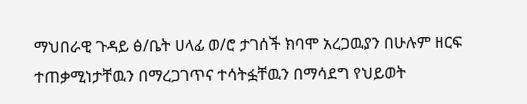ማህበራዊ ጉዳይ ፅ/ቤት ሀላፊ ወ/ሮ ታገሰች ክባሞ አረጋዉያን በሁሉም ዘርፍ ተጠቃሚነታቸዉን በማረጋገጥና ተሳትፏቸዉን በማሳደግ የህይወት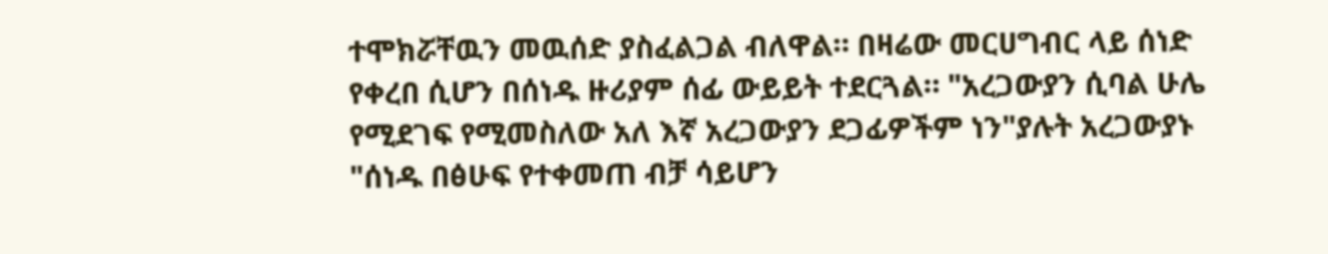ተሞክሯቸዉን መዉሰድ ያስፈልጋል ብለዋል። በዛሬው መርሀግብር ላይ ሰነድ የቀረበ ሲሆን በሰነዱ ዙሪያም ሰፊ ውይይት ተደርጓል። "አረጋውያን ሲባል ሁሌ የሚደገፍ የሚመስለው አለ እኛ አረጋውያን ደጋፊዎችም ነን"ያሉት አረጋውያኑ "ሰነዱ በፅሁፍ የተቀመጠ ብቻ ሳይሆን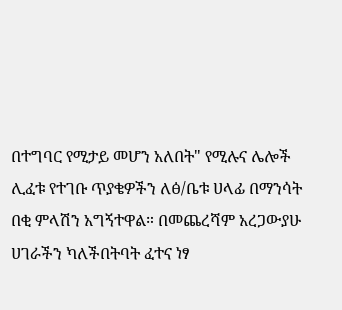በተግባር የሚታይ መሆን አለበት" የሚሉና ሌሎች ሊፈቱ የተገቡ ጥያቄዎችን ለፅ/ቤቱ ሀላፊ በማንሳት በቂ ምላሽን አግኝተዋል። በመጨረሻም አረጋውያሁ ሀገራችን ካለችበትባት ፈተና ነፃ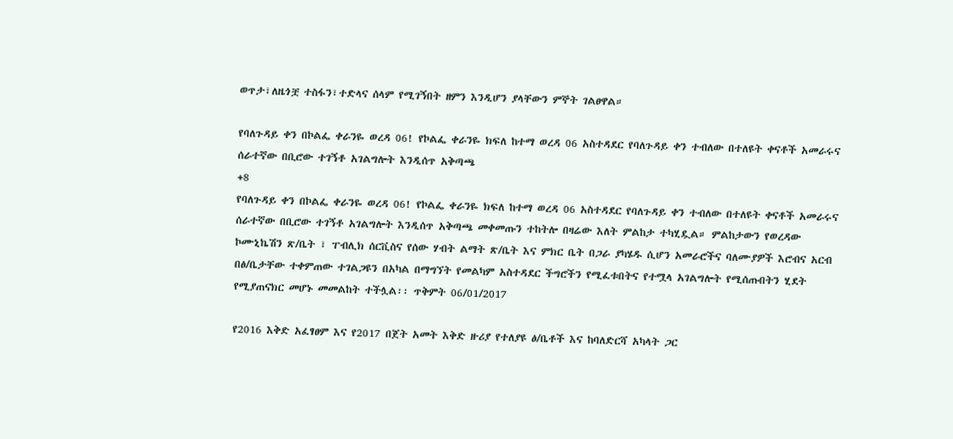ወጥታ፣ለዜጎቿ ተስፋን፣ተድላና ሰላም የሚገኝበት ዘምን እንዲሆን ያላቸውን ምኞት ገልፀዋል።

የባለጉዳይ ቀን በኮልፌ ቀራንዬ ወረዳ 06! የኮልፌ ቀራንዬ ክፍለ ከተማ ወረዳ 06 አስተዳደር የባለጉዳይ ቀን ተብለው በተለዩት ቀናቶች አመራሩና ሰራተኛው በቢሮው ተገኝቶ አገልግሎት እንዲሰጥ አቅጣጫ
+8
የባለጉዳይ ቀን በኮልፌ ቀራንዬ ወረዳ 06! የኮልፌ ቀራንዬ ክፍለ ከተማ ወረዳ 06 አስተዳደር የባለጉዳይ ቀን ተብለው በተለዩት ቀናቶች አመራሩና ሰራተኛው በቢሮው ተገኝቶ አገልግሎት እንዲሰጥ አቅጣጫ መቀመጡን ተከትሎ በዛሬው እለት ምልከታ ተካሂዷል። ምልከታውን የወረዳው ኮሙኒኬሽን ጽ/ቤት ፣ ፐብሊክ ሰርቪስና የሰው ሃብት ልማት ጽ/ቤት እና ምክር ቤት በጋራ ያካሄዱ ሲሆን አመራሮችና ባለሙያዎች እሮብና አርብ በፅ/ቤታቸው ተቀምጠው ተገልጋዩን በአካል በማግኘት የመልካም አስተዳደር ችግሮችን የሚፈቱበትና የተሟላ አገልግሎት የሚሰጡበትን ሂደት የሚያጠናክር መሆኑ መመልከት ተችሏል፡፡ ጥቅምት 06/01/2017

የ2016 እቅድ አፈፃፀም እና የ2017 በጀት አመት እቅድ ዙሪያ የተለያዩ ፅ/ቤቶች እና ከባለድርሻ አካላት ጋር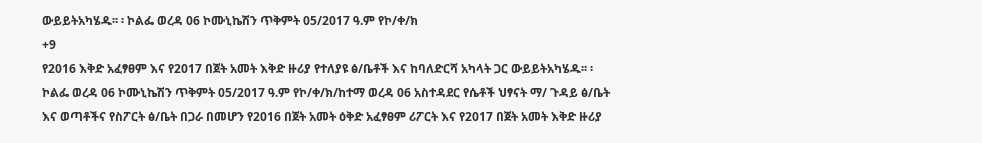ውይይትአካሄዱ፡፡ ፡ ኮልፌ ወረዳ 06 ኮሙኒኬሽን ጥቅምት 05/2017 ዓ.ም የኮ/ቀ/ክ
+9
የ2016 እቅድ አፈፃፀም እና የ2017 በጀት አመት እቅድ ዙሪያ የተለያዩ ፅ/ቤቶች እና ከባለድርሻ አካላት ጋር ውይይትአካሄዱ፡፡ ፡ ኮልፌ ወረዳ 06 ኮሙኒኬሽን ጥቅምት 05/2017 ዓ.ም የኮ/ቀ/ክ/ከተማ ወረዳ 06 አስተዳደር የሴቶች ህፃናት ማ/ ጉዳይ ፅ/ቤት እና ወጣቶችና የስፖርት ፅ/ቤት በጋራ በመሆን የ2016 በጀት አመት ዕቅድ አፈፃፀም ሪፖርት እና የ2017 በጀት አመት እቅድ ዙሪያ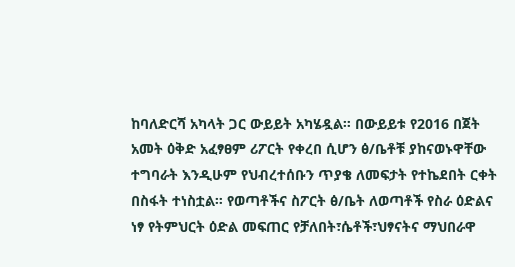ከባለድርሻ አካላት ጋር ውይይት አካሄዷል። በውይይቱ የ2016 በጀት አመት ዕቅድ አፈፃፀም ሪፖርት የቀረበ ሲሆን ፅ/ቤቶቹ ያከናወኑዋቸው ተግባራት እንዲሁም የህብረተሰቡን ጥያቄ ለመፍታት የተኬደበት ርቀት በስፋት ተነስቷል። የወጣቶችና ስፖርት ፅ/ቤት ለወጣቶች የስራ ዕድልና ነፃ የትምህርት ዕድል መፍጠር የቻለበት፣ሴቶች፣ህፃናትና ማህበራዋ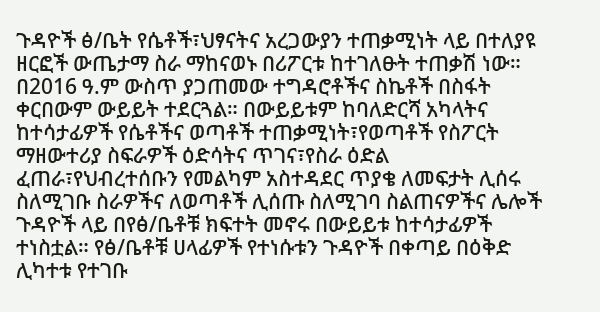ጉዳዮች ፅ/ቤት የሴቶች፣ህፃናትና አረጋውያን ተጠቃሚነት ላይ በተለያዩ ዘርፎች ውጤታማ ስራ ማከናወኑ በሪፖርቱ ከተገለፁት ተጠቃሽ ነው። በ2016 ዓ.ም ውስጥ ያጋጠመው ተግዳሮቶችና ስኬቶች በስፋት ቀርበውም ውይይት ተደርጓል። በውይይቱም ከባለድርሻ አካላትና ከተሳታፊዎች የሴቶችና ወጣቶች ተጠቃሚነት፣የወጣቶች የስፖርት ማዘውተሪያ ስፍራዎች ዕድሳትና ጥገና፣የስራ ዕድል ፈጠራ፣የህብረተሰቡን የመልካም አስተዳደር ጥያቄ ለመፍታት ሊሰሩ ስለሚገቡ ስራዎችና ለወጣቶች ሊሰጡ ስለሚገባ ስልጠናዎችና ሌሎች ጉዳዮች ላይ በየፅ/ቤቶቹ ክፍተት መኖሩ በውይይቱ ከተሳታፊዎች ተነስቷል። የፅ/ቤቶቹ ሀላፊዎች የተነሱቱን ጉዳዮች በቀጣይ በዕቅድ ሊካተቱ የተገቡ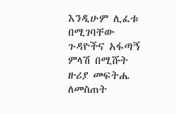እንዲሁም ሊፈቱ በሚገባቸው ጉዳዮችና አፋጣኝ ምላሽ በሚሹት ዙሪያ መፍትሔ ለመስጠት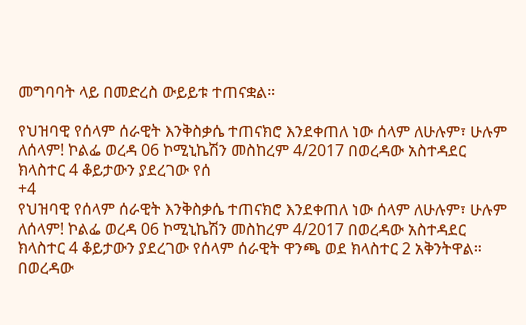መግባባት ላይ በመድረስ ውይይቱ ተጠናቋል።

የህዝባዊ የሰላም ሰራዊት እንቅስቃሴ ተጠናክሮ እንደቀጠለ ነው ሰላም ለሁሉም፣ ሁሉም ለሰላም! ኮልፌ ወረዳ 06 ኮሚኒኬሽን መስከረም 4/2017 በወረዳው አስተዳደር ክላስተር 4 ቆይታውን ያደረገው የሰ
+4
የህዝባዊ የሰላም ሰራዊት እንቅስቃሴ ተጠናክሮ እንደቀጠለ ነው ሰላም ለሁሉም፣ ሁሉም ለሰላም! ኮልፌ ወረዳ 06 ኮሚኒኬሽን መስከረም 4/2017 በወረዳው አስተዳደር ክላስተር 4 ቆይታውን ያደረገው የሰላም ሰራዊት ዋንጫ ወደ ክላስተር 2 አቅንትዋል። በወረዳው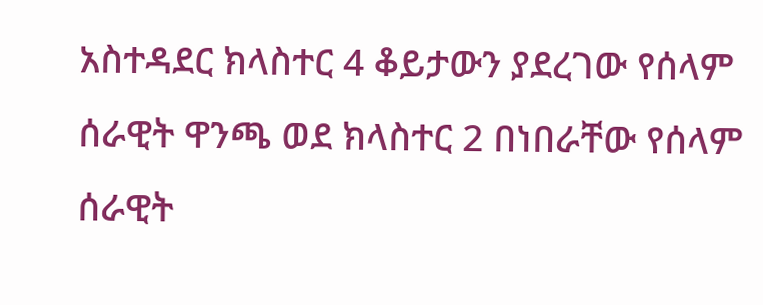አስተዳደር ክላስተር 4 ቆይታውን ያደረገው የሰላም ሰራዊት ዋንጫ ወደ ክላስተር 2 በነበራቸው የሰላም ሰራዊት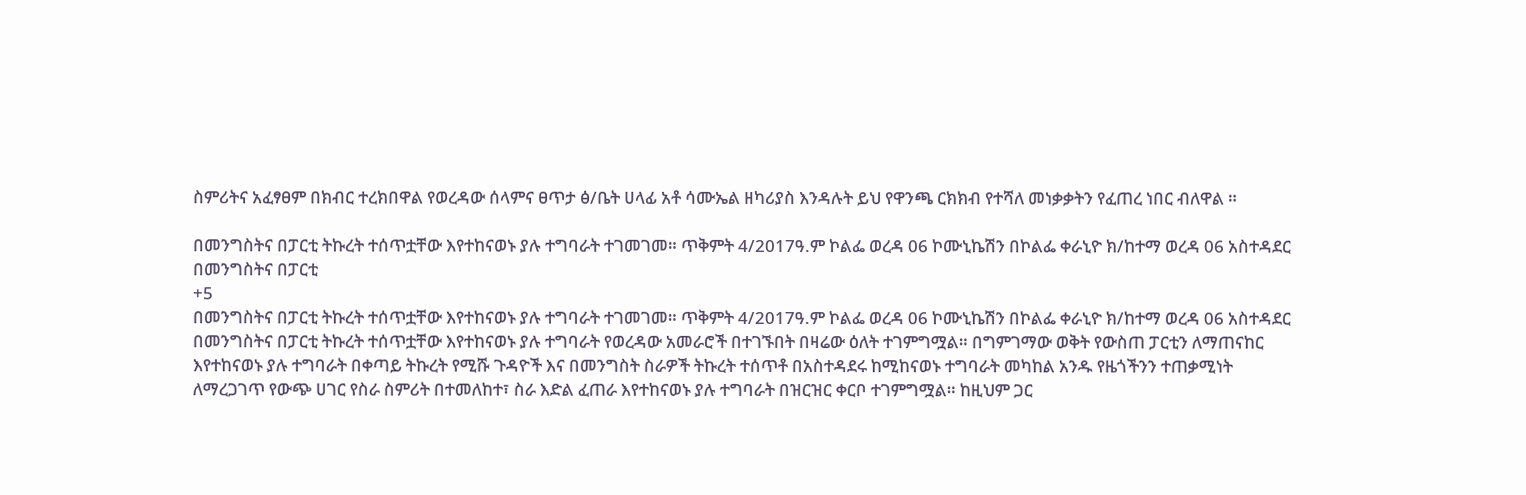ስምሪትና አፈፃፀም በክብር ተረክበዋል የወረዳው ሰላምና ፀጥታ ፅ/ቤት ሀላፊ አቶ ሳሙኤል ዘካሪያስ እንዳሉት ይህ የዋንጫ ርክክብ የተሻለ መነቃቃትን የፈጠረ ነበር ብለዋል ።

በመንግስትና በፓርቲ ትኩረት ተሰጥቷቸው እየተከናወኑ ያሉ ተግባራት ተገመገመ። ጥቅምት 4/2017ዓ.ም ኮልፌ ወረዳ 06 ኮሙኒኬሽን በኮልፌ ቀራኒዮ ክ/ከተማ ወረዳ 06 አስተዳደር በመንግስትና በፓርቲ
+5
በመንግስትና በፓርቲ ትኩረት ተሰጥቷቸው እየተከናወኑ ያሉ ተግባራት ተገመገመ። ጥቅምት 4/2017ዓ.ም ኮልፌ ወረዳ 06 ኮሙኒኬሽን በኮልፌ ቀራኒዮ ክ/ከተማ ወረዳ 06 አስተዳደር በመንግስትና በፓርቲ ትኩረት ተሰጥቷቸው እየተከናወኑ ያሉ ተግባራት የወረዳው አመራሮች በተገኙበት በዛሬው ዕለት ተገምግሟል። በግምገማው ወቅት የውስጠ ፓርቲን ለማጠናከር እየተከናወኑ ያሉ ተግባራት በቀጣይ ትኩረት የሚሹ ጉዳዮች እና በመንግስት ስራዎች ትኩረት ተሰጥቶ በአስተዳደሩ ከሚከናወኑ ተግባራት መካከል አንዱ የዜጎችንን ተጠቃሚነት ለማረጋገጥ የውጭ ሀገር የስራ ስምሪት በተመለከተ፣ ስራ እድል ፈጠራ እየተከናወኑ ያሉ ተግባራት በዝርዝር ቀርቦ ተገምግሟል። ከዚህም ጋር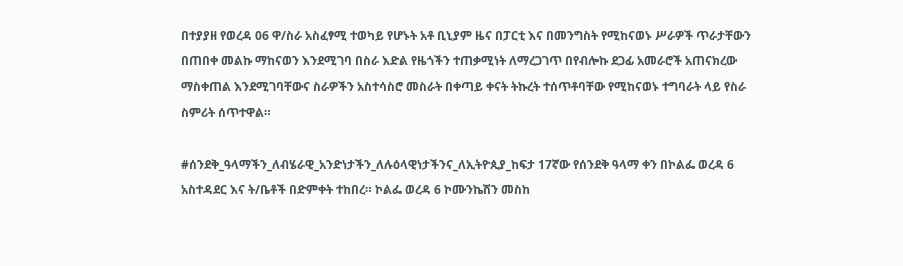በተያያዘ የወረዳ 06 ዋ/ስራ አስፈፃሚ ተወካይ የሆኑት አቶ ቢኒያም ዜና በፓርቲ እና በመንግስት የሚከናወኑ ሥራዎች ጥራታቸውን በጠበቀ መልኩ ማከናወን እንደሚገባ በስራ እድል የዜጎችን ተጠቃሚነት ለማረጋገጥ በየብሎኩ ደጋፊ አመራሮች አጠናክረው ማስቀጠል እንደሚገባቸውና ስራዎችን አስተሳስሮ መስራት በቀጣይ ቀናት ትኩረት ተሰጥቶባቸው የሚከናወኑ ተግባራት ላይ የስራ ስምሪት ሰጥተዋል።

#ሰንደቅ_ዓላማችን_ለብሄራዊ_አንድነታችን_ለሉዕላዊነታችንና_ለኢትዮጲያ_ከፍታ 17ኛው የሰንደቅ ዓላማ ቀን በኮልፌ ወረዳ 6 አስተዳደር እና ት/ቤቶች በድምቀት ተከበረ። ኮልፌ ወረዳ 6 ኮሙንኬሽን መስከ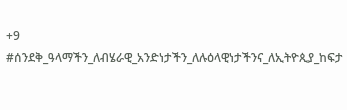+9
#ሰንደቅ_ዓላማችን_ለብሄራዊ_አንድነታችን_ለሉዕላዊነታችንና_ለኢትዮጲያ_ከፍታ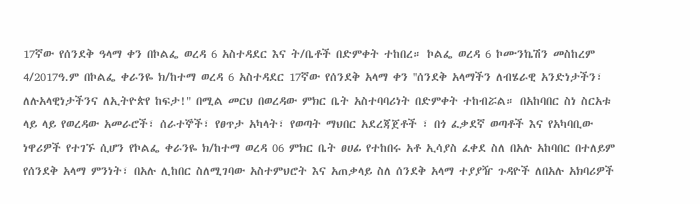17ኛው የሰንደቅ ዓላማ ቀን በኮልፌ ወረዳ 6 አስተዳደር እና ት/ቤቶች በድምቀት ተከበረ። ኮልፌ ወረዳ 6 ኮሙንኬሽን መስከረም 4/2017ዓ.ም በኮልፌ ቀራንዬ ክ/ከተማ ወረዳ 6 አስተዳደር 17ኛው የሰንደቅ አላማ ቀን ''ሰንደቅ አላማችን ለብሄራዊ አንድነታችን፣ ለሉአላዊነታችንና ለኢትዮጵየ ከፍታ!" በሚል መርህ በወረዳው ምክር ቤት አስተባባሪነት በድምቀት ተከብሯል። በአከባበር ስነ ስርአቱ ላይ ላይ የወረዳው አመራሮች፣ ሰራተኞች፣ የፀጥታ አካላት፣ የወጣት ማህበር አደረጃጀቶች ፣ በጎ ፈቃደኛ ወጣቶች እና የአካባቢው ነዋሪዎች የተገኙ ሲሆን የኮልፌ ቀራንዬ ክ/ከተማ ወረዳ 06 ምክር ቤት ፀሀፊ የተከበሩ አቶ ኢሳያስ ፈቀደ ስለ በአሉ አከባበር በተለይም የሰንደቅ አላማ ምንነት፣ በአሉ ሊከበር ስለሚገባው አስተምህሮት እና አጠቃላይ ስለ ሰንደቅ አላማ ተያያዥ ጉዳዮች ለበአሉ አክባሪዎች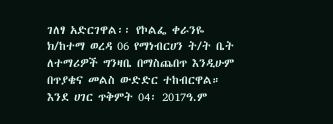ገለፃ አድርገዋል፡፡ የኮልፌ ቀራንዬ ክ/ከተማ ወረዳ 06 የማነብርሀን ት/ት ቤት ለተማሪዎች ግንዛቤ በማስጨበጥ እንዲሁም በጥያቄና መልስ ውድድር ተከብርዋል። እንደ ሀገር ጥቅምት 04፡ 2017ዓ.ም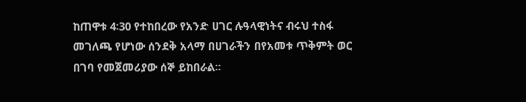ከጠዋቱ 4፡30 የተከበረው የአንድ ሀገር ሉዓላዊነትና ብሩህ ተስፋ መገለጫ የሆነው ሰንደቅ አላማ በሀገራችን በየአመቱ ጥቅምት ወር በገባ የመጀመሪያው ሰኞ ይከበራል፡፡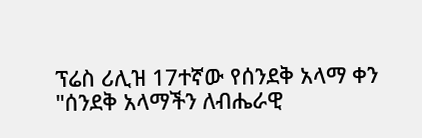ፕሬስ ሪሊዝ 17ተኛው የሰንደቅ አላማ ቀን "ሰንደቅ አላማችን ለብሔራዊ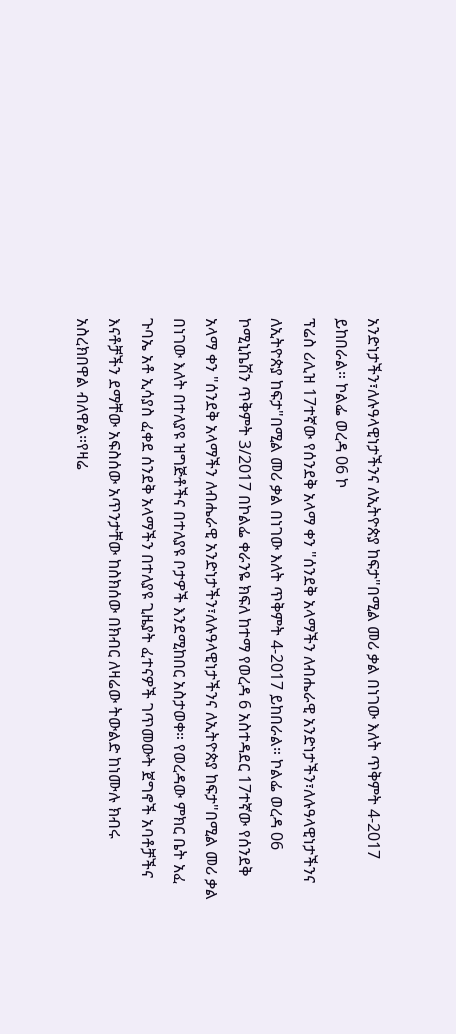አንድነታችን፣ለሉዓላዊነታችንና ለኢትዮጵያ ከፍታ"በሚል መሪ ቃል በነገው እለት ጥቅምት 4-2017 ይከበራል። ኮልፌ ወረዳ 06 ኮ
ፕሬስ ሪሊዝ 17ተኛው የሰንደቅ አላማ ቀን "ሰንደቅ አላማችን ለብሔራዊ አንድነታችን፣ለሉዓላዊነታችንና ለኢትዮጵያ ከፍታ"በሚል መሪ ቃል በነገው እለት ጥቅምት 4-2017 ይከበራል። ኮልፌ ወረዳ 06 ኮሚኒኬሽን ጥቅምት 3/2017 በኮልፌ ቀራንዬ ክፍለ ከተማ የወረዳ 6 አስተዳደር 17ተኛው የሰንደቅ አላማ ቀን "ሰንደቅ አላማችን ለብሔራዊ አንድነታችን፣ለሉዓላዊነታችንና ለኢትዮጵያ ከፍታ"በሚል መሪ ቃል በነገው እለት በተለያዩ ዝግጅቶችና በተለያዩ ቦታዎች እንደሚከበር አስታወቀ። የወረዳው ምክር ቤት አፈ ጉባኤ አቶ ኢሳያስ ፈቀደ ሰንደቅ አላማችን በተለያዩ ጊዜያት ፈተናዎች ገጥመውት ጀግኖች አባቶቻችና እናቶቻችን ደማቸው አፍስሰው አጥንታቸው ከስክሰው በክብር ለዛሬው ትውልድ ከነሙሉ ክብሩ አስረክበዋል ብለዋል።የዛሬ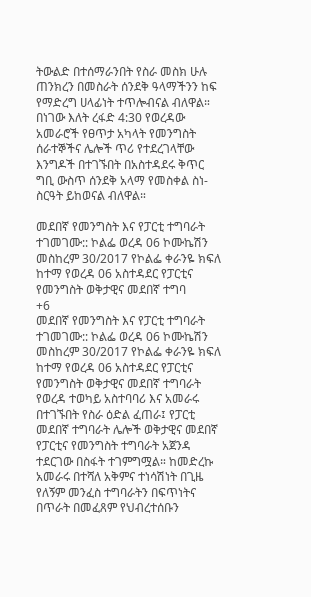ትውልድ በተሰማራንበት የስራ መስክ ሁሉ ጠንክረን በመስራት ሰንደቅ ዓላማችንን ከፍ የማድረግ ሀላፊነት ተጥሎብናል ብለዋል። በነገው እለት ረፋድ 4:30 የወረዳው አመራሮች የፀጥታ አካላት የመንግስት ሰራተኞችና ሌሎች ጥሪ የተደረገላቸው እንግዶች በተገኙበት በአስተዳደሩ ቅጥር ግቢ ውስጥ ሰንደቅ አላማ የመስቀል ስነ-ስርዓት ይከወናል ብለዋል።

መደበኛ የመንግስት እና የፓርቲ ተግባራት ተገመገሙ:: ኮልፌ ወረዳ 06 ኮሙኬሽን መስከረም 30/2017 የኮልፌ ቀራንዬ ክፍለ ከተማ የወረዳ 06 አስተዳደር የፓርቲና የመንግስት ወቅታዊና መደበኛ ተግባ
+6
መደበኛ የመንግስት እና የፓርቲ ተግባራት ተገመገሙ:: ኮልፌ ወረዳ 06 ኮሙኬሽን መስከረም 30/2017 የኮልፌ ቀራንዬ ክፍለ ከተማ የወረዳ 06 አስተዳደር የፓርቲና የመንግስት ወቅታዊና መደበኛ ተግባራት የወረዳ ተወካይ አስተባባሪ እና አመራሩ በተገኙበት የስራ ዕድል ፈጠራ፤ የፓርቲ መደበኛ ተግባራት ሌሎች ወቅታዊና መደበኛ የፓርቲና የመንግስት ተግባራት አጀንዳ ተደርገው በስፋት ተገምግሟል። ከመድረኩ አመራሩ በተሻለ አቅምና ተነሳሽነት በጊዜ የለኝም መንፈስ ተግባራትን በፍጥነትና በጥራት በመፈጸም የህብረተሰቡን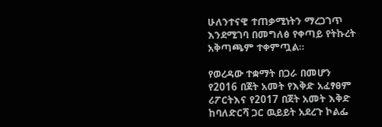ሁለንተናዊ ተጠቃሚነትን ማረጋገጥ እንደሚገባ በመግለፅ የቀጣይ የትኩረት አቅጣጫም ተቀምጧል።

የወረዳው ተቋማት በጋራ በመሆን የ2016 በጀት አመት የእቅድ አፈፃፀም ሪፖርትእና የ2017 በጀት አመት እቅድ ከባለድርሻ ጋር ዉይይት አደረጉ ኮልፌ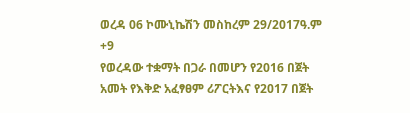ወረዳ 06 ኮሙኒኬሽን መስከረም 29/2017ዓ.ም
+9
የወረዳው ተቋማት በጋራ በመሆን የ2016 በጀት አመት የእቅድ አፈፃፀም ሪፖርትእና የ2017 በጀት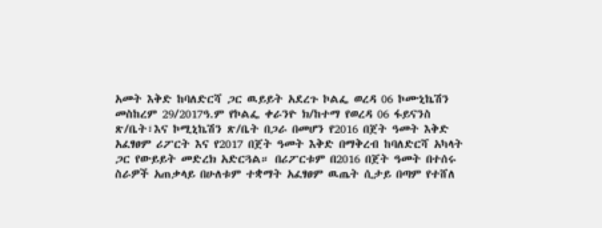አመት እቅድ ከባለድርሻ ጋር ዉይይት አደረጉ ኮልፌ ወረዳ 06 ኮሙኒኬሽን መስከረም 29/2017ዓ.ም የኮልፌ ቀራንዮ ክ/ከተማ የወረዳ 06 ፋይናንስ ጽ/ቤት፣እና ኮሚኒኬሽን ጽ/ቤት በጋራ በመሆን የ2016 በጀት ዓመት እቅድ አፈፃፀም ሪፖርት እና የ2017 በጀት ዓመት እቅድ በማቅረብ ከባለድርሻ አካላት ጋር የውይይት መድረክ አድርጓል። በሪፖርቱም በ2016 በጀት ዓመት በተሰሩ ስራዎች አጠቃላይ በሁለቱም ተቋማት አፈፃፀም ዉጤት ሲታይ በጣም የተሸለ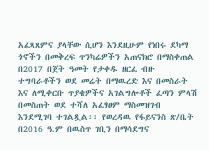አፈጻጸምና ያላቸው ሲሆን እንደዚሁም የነበሩ ደካማ ጎኖችን በመቅረፍ ጥንካሬዎችን አጠናክሮ በማስቀጠል በ2017 በጀት ዓመት የታቀዱ ዘርፈ ብዙ ተግባራቶችን ወደ መሬት በማዉረድ እና በመስራት እና ለሚቀርቡ ጥያቄዎችና አገልግሎቶች ፈጣን ምላሽ በመስጠት ወደ ተሻለ አፈፃፀም ማስመዝገብ እንደሚገባ ተገልጿል፡፡ የወረዳዉ የፋይናንስ ጽ/ቤት በ2016 ዓ.ም በዉስጥ ገቢን በማሳደግና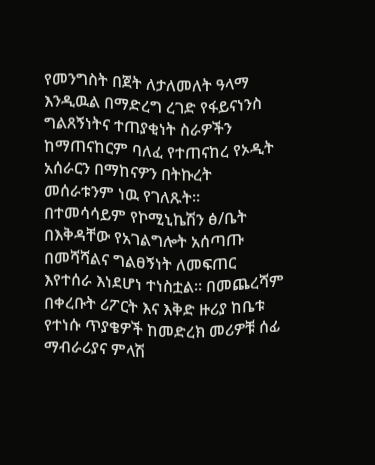የመንግስት በጀት ለታለመለት ዓላማ እንዲዉል በማድረግ ረገድ የፋይናነንስ ግልጸኝነትና ተጠያቂነት ስራዎችን ከማጠናከርም ባለፈ የተጠናከረ የኦዲት አሰራርን በማከናዎን በትኩረት መሰራቱንም ነዉ የገለጹት፡፡ በተመሳሳይም የኮሚኒኬሽን ፅ/ቤት በእቅዳቸው የአገልግሎት አሰጣጡ በመሻሻልና ግልፀኝነት ለመፍጠር እየተሰራ እነደሆነ ተነስቷል። በመጨረሻም በቀረቡት ሪፖርት እና እቅድ ዙሪያ ከቤቱ የተነሱ ጥያቄዎች ከመድረክ መሪዎቹ ሰፊ ማብራሪያና ምላሽ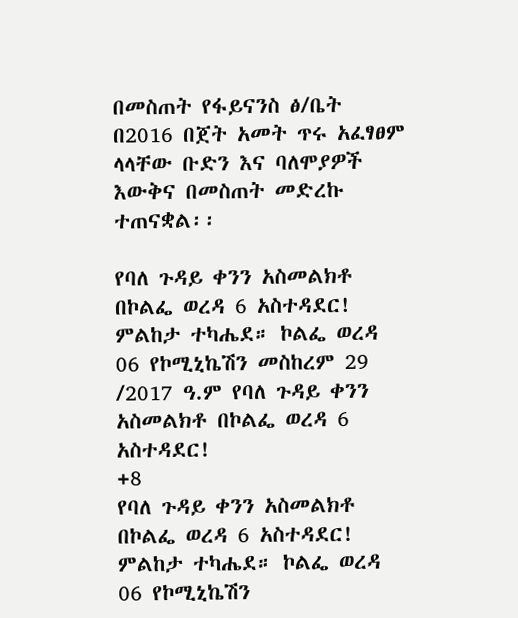በመስጠት የፋይናንስ ፅ/ቤት በ2016 በጀት አመት ጥሩ አፈፃፀም ላላቸው ቡድን እና ባለሞያዎች እውቅና በመስጠት መድረኩ ተጠናቋል፡፡

የባለ ጉዳይ ቀንን አስመልክቶ በኮልፌ ወረዳ 6 አስተዳደር! ምልከታ ተካሔደ። ኮልፌ ወረዳ 06 የኮሚኒኬሽን መስከረም 29 /2017 ዓ.ም የባለ ጉዳይ ቀንን አስመልክቶ በኮልፌ ወረዳ 6 አስተዳደር!
+8
የባለ ጉዳይ ቀንን አስመልክቶ በኮልፌ ወረዳ 6 አስተዳደር! ምልከታ ተካሔደ። ኮልፌ ወረዳ 06 የኮሚኒኬሽን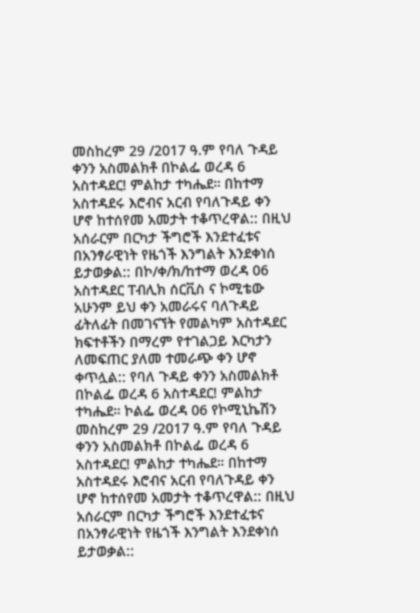መስከረም 29 /2017 ዓ.ም የባለ ጉዳይ ቀንን አስመልክቶ በኮልፌ ወረዳ 6 አስተዳደር! ምልከታ ተካሔደ። በከተማ አስተዳደሩ እሮብና አርብ የባለጉዳይ ቀን ሆኖ ከተሰየመ አመታት ተቆጥረዋል:: በዚህ አሰራርም በርካታ ችግሮች እንደተፈቱና በአንፃራዊነት የዜጎች እንግልት እንደቀነሰ ይታወቃል:: በኮ/ቀ/ክ/ከተማ ወረዳ 06 አስተዳደር ፐብሊክ ሰርቪስ ና ኮሚቴው አሁንም ይህ ቀን አመራሩና ባለጉዳይ ፊትለፊት በመገናኘት የመልካም አስተዳደር ክፍተቶችን በማረም የተገልጋይ እርካታን ለመፍጠር ያለመ ተመራጭ ቀን ሆኖ ቀጥሏል:: የባለ ጉዳይ ቀንን አስመልክቶ በኮልፌ ወረዳ 6 አስተዳደር! ምልከታ ተካሔደ። ኮልፌ ወረዳ 06 የኮሚኒኬሽን መስከረም 29 /2017 ዓ.ም የባለ ጉዳይ ቀንን አስመልክቶ በኮልፌ ወረዳ 6 አስተዳደር! ምልከታ ተካሔደ። በከተማ አስተዳደሩ እሮብና አርብ የባለጉዳይ ቀን ሆኖ ከተሰየመ አመታት ተቆጥረዋል:: በዚህ አሰራርም በርካታ ችግሮች እንደተፈቱና በአንፃራዊነት የዜጎች እንግልት እንደቀነሰ ይታወቃል::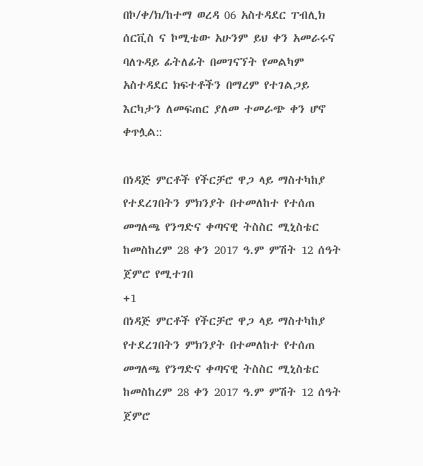በኮ/ቀ/ክ/ከተማ ወረዳ 06 አስተዳደር ፐብሊክ ሰርቪስ ና ኮሚቴው አሁንም ይህ ቀን አመራሩና ባለጉዳይ ፊትለፊት በመገናኘት የመልካም አስተዳደር ክፍተቶችን በማረም የተገልጋይ እርካታን ለመፍጠር ያለመ ተመራጭ ቀን ሆኖ ቀጥሏል::

በነዳጅ ምርቶች የችርቻሮ ዋጋ ላይ ማስተካከያ የተደረገበትን ምክንያት በተመለከተ የተሰጠ መግለጫ የንግድና ቀጣናዊ ትስስር ሚኒስቴር ከመስከረም 28 ቀን 2017 ዓ.ም ምሽት 12 ሰዓት ጀምሮ የሚተገበ
+1
በነዳጅ ምርቶች የችርቻሮ ዋጋ ላይ ማስተካከያ የተደረገበትን ምክንያት በተመለከተ የተሰጠ መግለጫ የንግድና ቀጣናዊ ትስስር ሚኒስቴር ከመስከረም 28 ቀን 2017 ዓ.ም ምሽት 12 ሰዓት ጀምሮ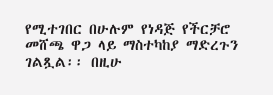የሚተገበር በሁሉም የነዳጅ የችርቻሮ መሸጫ ዋጋ ላይ ማስተካከያ ማድረጉን ገልጿል፡፡ በዚሁ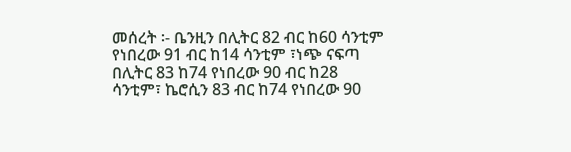መሰረት ፡- ቤንዚን በሊትር 82 ብር ከ60 ሳንቲም የነበረው 91 ብር ከ14 ሳንቲም ፣ነጭ ናፍጣ በሊትር 83 ከ74 የነበረው 90 ብር ከ28 ሳንቲም፣ ኬሮሲን 83 ብር ከ74 የነበረው 90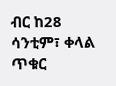ብር ከ28 ሳንቲም፣ ቀላል ጥቁር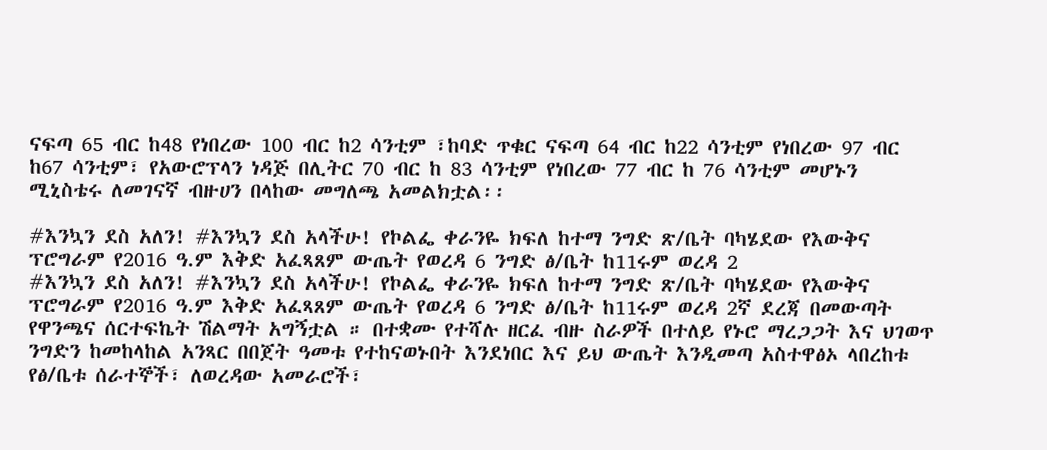ናፍጣ 65 ብር ከ48 የነበረው 100 ብር ከ2 ሳንቲም ፣ከባድ ጥቁር ናፍጣ 64 ብር ከ22 ሳንቲም የነበረው 97 ብር ከ67 ሳንቲም፣ የአውሮፕላን ነዳጅ በሊትር 70 ብር ከ 83 ሳንቲም የነበረው 77 ብር ከ 76 ሳንቲም መሆኑን ሚኒስቴሩ ለመገናኛ ብዙሀን በላከው መግለጫ አመልክቷል፡፡

#እንኳን ደስ አለን! #እንኳን ደስ አላችሁ! የኮልፌ ቀራንዬ ክፍለ ከተማ ንግድ ጽ/ቤት ባካሄደው የእውቅና ፕሮግራም የ2016 ዓ.ም እቅድ አፈጻጸም ውጤት የወረዳ 6 ንግድ ፅ/ቤት ከ11ሩም ወረዳ 2
#እንኳን ደስ አለን! #እንኳን ደስ አላችሁ! የኮልፌ ቀራንዬ ክፍለ ከተማ ንግድ ጽ/ቤት ባካሄደው የእውቅና ፕሮግራም የ2016 ዓ.ም እቅድ አፈጻጸም ውጤት የወረዳ 6 ንግድ ፅ/ቤት ከ11ሩም ወረዳ 2ኛ ደረጃ በመውጣት የዋንጫና ሰርተፍኬት ሽልማት አግኝቷል ። በተቋሙ የተሻሉ ዘርፈ ብዙ ስራዎች በተለይ የኑሮ ማረጋጋት እና ህገወጥ ንግድን ከመከላከል አንጻር በበጀት ዓመቱ የተከናወኑበት እንደነበር እና ይህ ውጤት እንዲመጣ አስተዋፅኦ ላበረከቱ የፅ/ቤቱ ሰራተኞች፣ ለወረዳው አመራሮች፣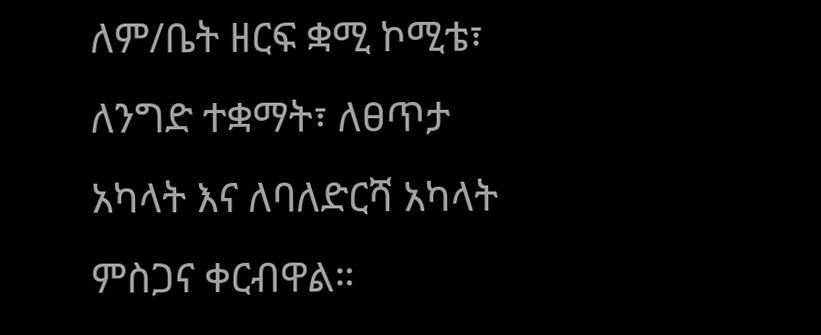ለም/ቤት ዘርፍ ቋሚ ኮሚቴ፣ ለንግድ ተቋማት፣ ለፀጥታ አካላት እና ለባለድርሻ አካላት ምስጋና ቀርብዋል።